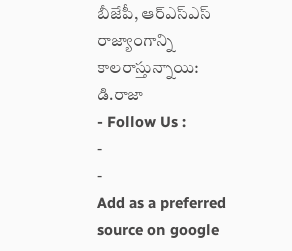బీజేపీ, ఆర్ఎస్ఎస్ రాజ్యాంగాన్ని కాలరాస్తున్నాయి: డి.రాజా
- Follow Us :
-
-
Add as a preferred
source on google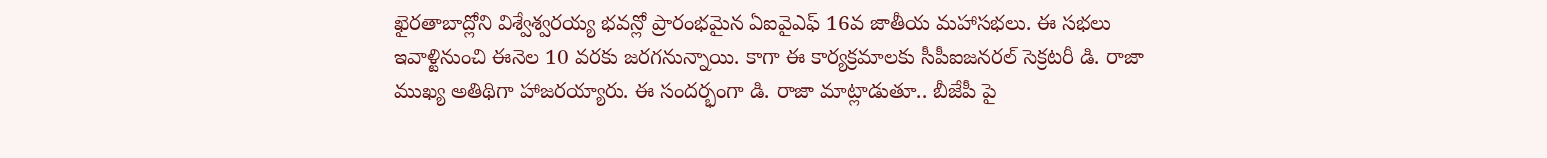ఖైరతాబాద్లోని విశ్వేశ్వరయ్య భవన్లో ప్రారంభమైన ఏఐవైఎఫ్ 16వ జాతీయ మహాసభలు. ఈ సభలు ఇవాళ్టినుంచి ఈనెల 10 వరకు జరగనున్నాయి. కాగా ఈ కార్యక్రమాలకు సీపీఐజనరల్ సెక్రటరీ డి. రాజా ముఖ్య అతిథిగా హాజరయ్యారు. ఈ సందర్భంగా డి. రాజా మాట్లాడుతూ.. బీజేపీ పై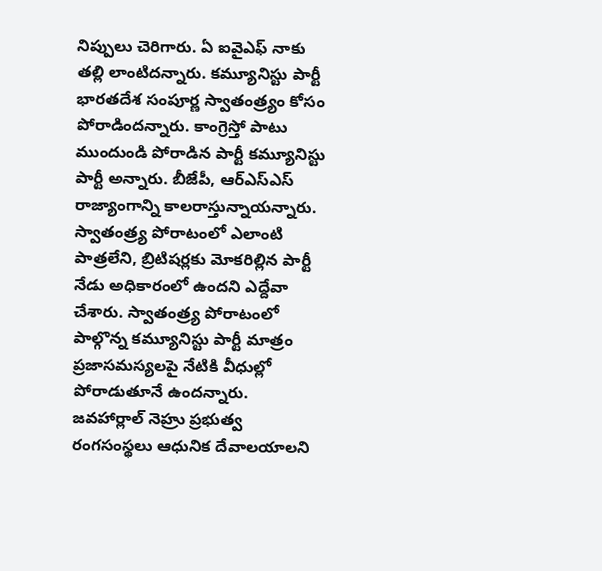నిప్పులు చెరిగారు. ఏ ఐవైఎఫ్ నాకు తల్లి లాంటిదన్నారు. కమ్యూనిస్టు పార్టీ భారతదేశ సంపూర్ణ స్వాతంత్ర్యం కోసం పోరాడిందన్నారు. కాంగ్రెస్తో పాటు ముందుండి పోరాడిన పార్టీ కమ్యూనిస్టు పార్టీ అన్నారు. బీజేపీ, ఆర్ఎస్ఎస్ రాజ్యాంగాన్ని కాలరాస్తున్నాయన్నారు. స్వాతంత్ర్య పోరాటంలో ఎలాంటి పాత్రలేని, బ్రిటిషర్లకు మోకరిల్లిన పార్టీ నేడు అధికారంలో ఉందని ఎద్దేవా చేశారు. స్వాతంత్ర్య పోరాటంలో పాల్గొన్న కమ్యూనిస్టు పార్టీ మాత్రం ప్రజాసమస్యలపై నేటికి వీధుల్లో పోరాడుతూనే ఉందన్నారు.
జవహార్లాల్ నెహ్రు ప్రభుత్వ రంగసంస్థలు ఆధునిక దేవాలయాలని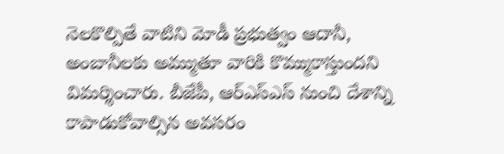నెలకొల్పితే వాటిని మోడీ ప్రభుత్వం ఆదానీ, అంబానీలకు అమ్ముతూ వారికి కొమ్ముకాస్తుందని విమర్శించారు. బీజేపీ, ఆర్ఎస్ఎస్ నుంచి దేశాన్ని కాపాడుకోవాల్సిన అవసరం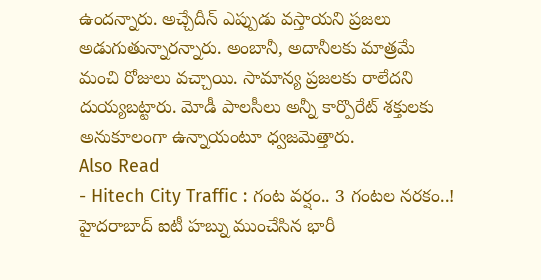ఉందన్నారు. అచ్చేదీన్ ఎప్పుడు వస్తాయని ప్రజలు అడుగుతున్నారన్నారు. అంబానీ, అదానీలకు మాత్రమే మంచి రోజులు వచ్చాయి. సామాన్య ప్రజలకు రాలేదని దుయ్యబట్టారు. మోడీ పాలసీలు అన్నీ కార్పొరేట్ శక్తులకు అనుకూలంగా ఉన్నాయంటూ ధ్వజమెత్తారు.
Also Read
- Hitech City Traffic : గంట వర్షం.. 3 గంటల నరకం..! హైదరాబాద్ ఐటీ హబ్ను ముంచేసిన భారీ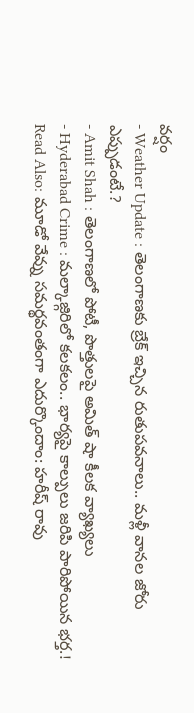వర్షం
- Weather Update : తెలంగాణకు బ్రేక్ ఇచ్చిన రుతుపవనాలు.. మళ్లీ వానల జోరు ఎప్పుడంటే.?
- Amit Shah : తెలంగాణలో పోటీ, పొత్తులపై అమిత్ షా కీలక వ్యాఖ్యలు
- Hyderabad Crime : మల్కాజ్గిరిలో కలకలం.. భార్యపై కాల్పులు జరిపి పారిపోయిన భర్త.!
Read Also: మూడో వేవ్ను సమర్థవంతంగా ఎదుర్కొందాం: హరీష్ రావు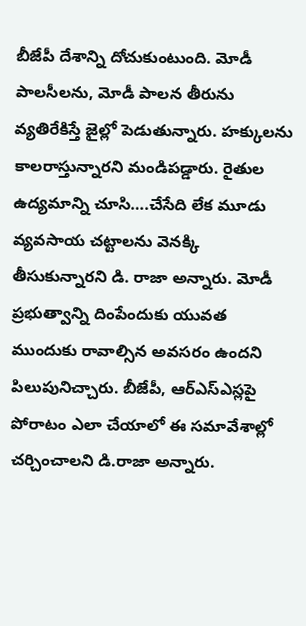బీజేపీ దేశాన్ని దోచుకుంటుంది. మోడీ పాలసీలను, మోడీ పాలన తీరును వ్యతిరేకిస్తే జైల్లో పెడుతున్నారు. హక్కులను కాలరాస్తున్నారని మండిపడ్డారు. రైతుల ఉద్యమాన్ని చూసి….చేసేది లేక మూడు వ్యవసాయ చట్టాలను వెనక్కి తీసుకున్నారని డి. రాజా అన్నారు. మోడీ ప్రభుత్వాన్ని దింపేందుకు యువత ముందుకు రావాల్సిన అవసరం ఉందని పిలుపునిచ్చారు. బీజేపీ, ఆర్ఎస్ఎస్లపై పోరాటం ఎలా చేయాలో ఈ సమావేశాల్లో చర్చించాలని డి.రాజా అన్నారు.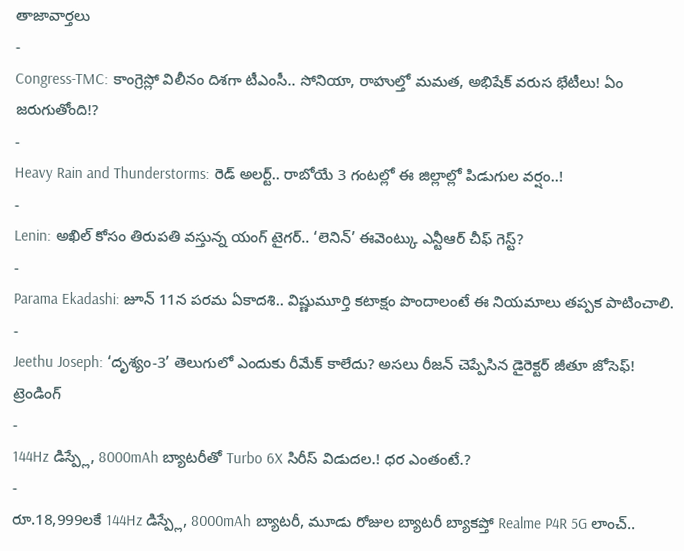తాజావార్తలు
-
Congress-TMC: కాంగ్రెస్లో విలీనం దిశగా టీఎంసీ.. సోనియా, రాహుల్తో మమత, అభిషేక్ వరుస భేటీలు! ఏం జరుగుతోంది!?
-
Heavy Rain and Thunderstorms: రెడ్ అలర్ట్.. రాబోయే 3 గంటల్లో ఈ జిల్లాల్లో పిడుగుల వర్షం..!
-
Lenin: అఖిల్ కోసం తిరుపతి వస్తున్న యంగ్ టైగర్.. ‘లెనిన్’ ఈవెంట్కు ఎన్టీఆర్ చీఫ్ గెస్ట్?
-
Parama Ekadashi: జూన్ 11న పరమ ఏకాదశి.. విష్ణుమూర్తి కటాక్షం పొందాలంటే ఈ నియమాలు తప్పక పాటించాలి.
-
Jeethu Joseph: ‘దృశ్యం-3’ తెలుగులో ఎందుకు రీమేక్ కాలేదు? అసలు రీజన్ చెప్పేసిన డైరెక్టర్ జీతూ జోసెఫ్!
ట్రెండింగ్
-
144Hz డిస్ప్లే, 8000mAh బ్యాటరీతో Turbo 6X సిరీస్ విడుదల.! ధర ఎంతంటే.?
-
రూ.18,999లకే 144Hz డిస్ప్లే, 8000mAh బ్యాటరీ, మూడు రోజుల బ్యాటరీ బ్యాకప్తో Realme P4R 5G లాంచ్..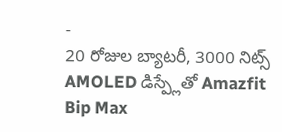-
20 రోజుల బ్యాటరీ, 3000 నిట్స్ AMOLED డిస్ప్లేతో Amazfit Bip Max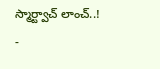స్మార్ట్వాచ్ లాంచ్..!
-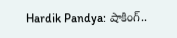Hardik Pandya: షాకింగ్..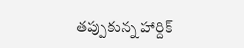తప్పుకున్న హార్దిక్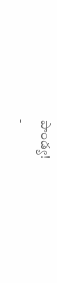పాండ్య!
-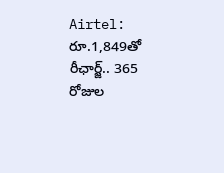Airtel: రూ.1,849తో రీఛార్జ్.. 365 రోజుల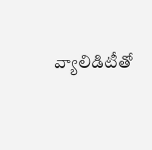వ్యాలిడిటీతో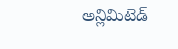అన్లిమిటెడ్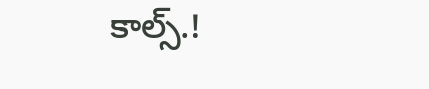కాల్స్.!